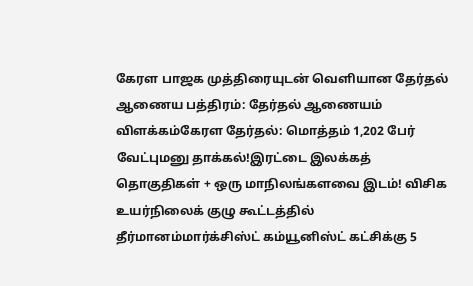கேரள பாஜக முத்திரையுடன் வெளியான தேர்தல் ஆணைய பத்திரம்: தேர்தல் ஆணையம் விளக்கம்கேரள தேர்தல்: மொத்தம் 1,202 பேர் வேட்புமனு தாக்கல்!இரட்டை இலக்கத் தொகுதிகள் + ஒரு மாநிலங்களவை இடம்! விசிக உயர்நிலைக் குழு கூட்டத்தில் தீர்மானம்மார்க்சிஸ்ட் கம்யூனிஸ்ட் கட்சிக்கு 5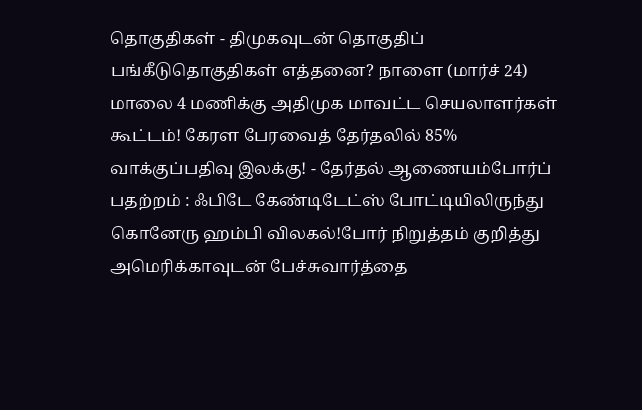தொகுதிகள் - திமுகவுடன் தொகுதிப் பங்கீடுதொகுதிகள் எத்தனை? நாளை (மார்ச் 24) மாலை 4 மணிக்கு அதிமுக மாவட்ட செயலாளர்கள் கூட்டம்! கேரள பேரவைத் தேர்தலில் 85% வாக்குப்பதிவு இலக்கு! - தேர்தல் ஆணையம்போர்ப் பதற்றம் : ஃபிடே கேண்டிடேட்ஸ் போட்டியிலிருந்து கொனேரு ஹம்பி விலகல்!போர் நிறுத்தம் குறித்து அமெரிக்காவுடன் பேச்சுவார்த்தை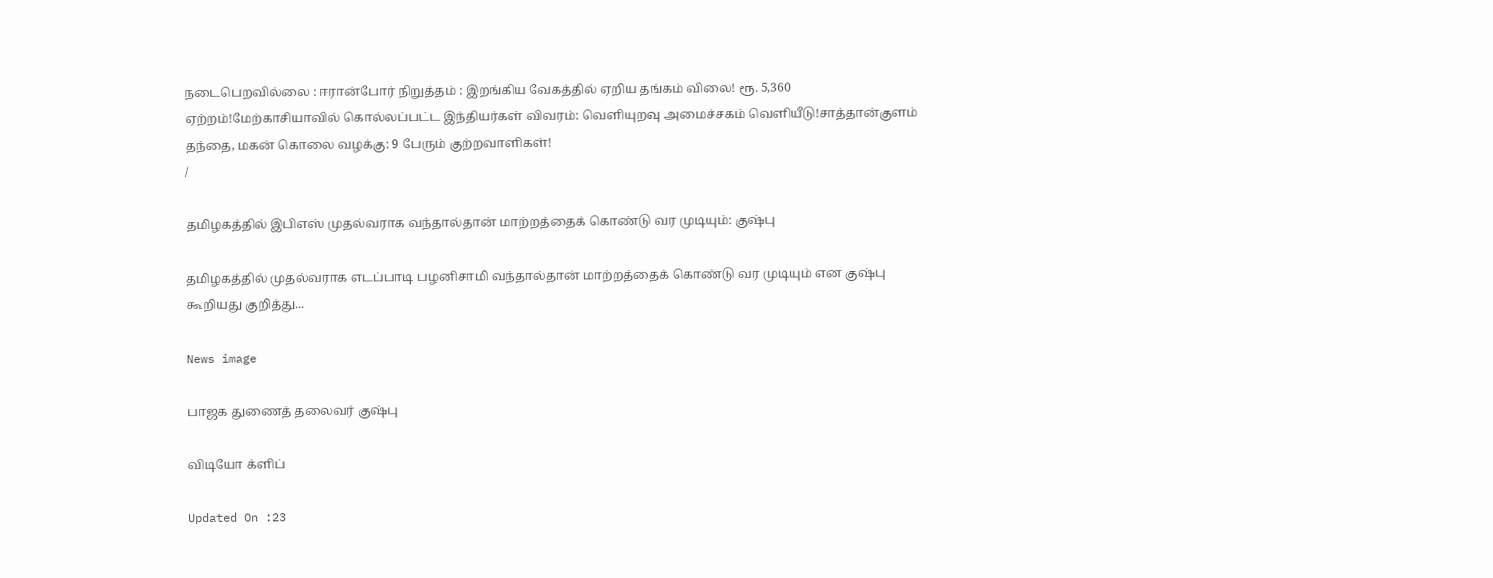நடைபெறவில்லை : ஈரான்போர் நிறுத்தம் : இறங்கிய வேகத்தில் ஏறிய தங்கம் விலை! ரூ. 5,360 ஏற்றம்!மேற்காசியாவில் கொல்லப்பட்ட இந்தியர்கள் விவரம்: வெளியுறவு அமைச்சகம் வெளியீடு!சாத்தான்குளம் தந்தை, மகன் கொலை வழக்கு: 9 பேரும் குற்றவாளிகள்!
/

தமிழகத்தில் இபிஎஸ் முதல்வராக வந்தால்தான் மாற்றத்தைக் கொண்டு வர முடியும்: குஷ்பு

தமிழகத்தில் முதல்வராக எடப்பாடி பழனிசாமி வந்தால்தான் மாற்றத்தைக் கொண்டு வர முடியும் என குஷ்பு கூறியது குறித்து...

News image

பாஜக துணைத் தலைவர் குஷ்பு

விடியோ க்ளிப்

Updated On :23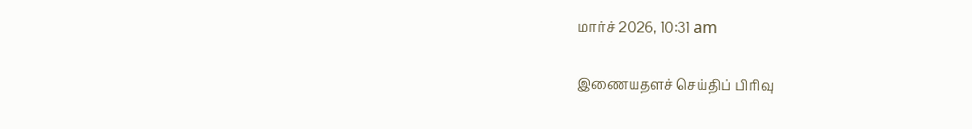மார்ச் 2026, 10:31 am

இணையதளச் செய்திப் பிரிவு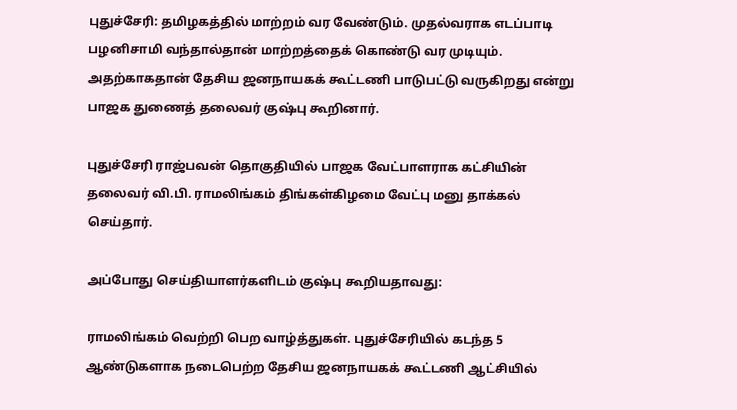புதுச்சேரி: தமிழகத்தில் மாற்றம் வர வேண்டும். முதல்வராக எடப்பாடி பழனிசாமி வந்தால்தான் மாற்றத்தைக் கொண்டு வர முடியும். அதற்காகதான் தேசிய ஜனநாயகக் கூட்டணி பாடுபட்டு வருகிறது என்று பாஜக துணைத் தலைவர் குஷ்பு கூறினார்.

புதுச்சேரி ராஜ்பவன் தொகுதியில் பாஜக வேட்பாளராக கட்சியின் தலைவர் வி.பி. ராமலிங்கம் திங்கள்கிழமை வேட்பு மனு தாக்கல் செய்தார்.

அப்போது செய்தியாளர்களிடம் குஷ்பு கூறியதாவது:

ராமலிங்கம் வெற்றி பெற வாழ்த்துகள். புதுச்சேரியில் கடந்த 5 ஆண்டுகளாக நடைபெற்ற தேசிய ஜனநாயகக் கூட்டணி ஆட்சியில்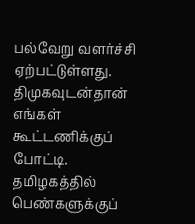பல்வேறு வளர்ச்சி ஏற்பட்டுள்ளது. திமுகவுடன்தான் எங்கள் கூட்டணிக்குப் போட்டி. தமிழகத்தில் பெண்களுக்குப்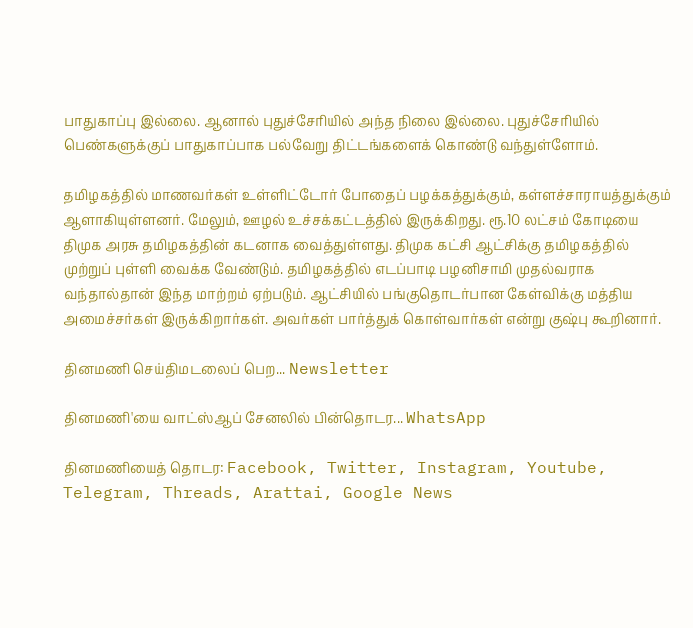பாதுகாப்பு இல்லை. ஆனால் புதுச்சேரியில் அந்த நிலை இல்லை. புதுச்சேரியில் பெண்களுக்குப் பாதுகாப்பாக பல்வேறு திட்டங்களைக் கொண்டு வந்துள்ளோம்.

தமிழகத்தில் மாணவர்கள் உள்ளிட்டோர் போதைப் பழக்கத்துக்கும், கள்ளச்சாராயத்துக்கும் ஆளாகியுள்ளனர். மேலும், ஊழல் உச்சக்கட்டத்தில் இருக்கிறது. ரூ.10 லட்சம் கோடியை திமுக அரசு தமிழகத்தின் கடனாக வைத்துள்ளது. திமுக கட்சி ஆட்சிக்கு தமிழகத்தில் முற்றுப் புள்ளி வைக்க வேண்டும். தமிழகத்தில் எடப்பாடி பழனிசாமி முதல்வராக வந்தால்தான் இந்த மாற்றம் ஏற்படும். ஆட்சியில் பங்குதொடர்பான கேள்விக்கு மத்திய அமைச்சர்கள் இருக்கிறார்கள். அவர்கள் பார்த்துக் கொள்வார்கள் என்று குஷ்பு கூறினார்.

தினமணி செய்திமடலைப் பெற... Newsletter

தினமணி'யை வாட்ஸ்ஆப் சேனலில் பின்தொடர... WhatsApp

தினமணியைத் தொடர: Facebook, Twitter, Instagram, Youtube, Telegram, Threads, Arattai, Google News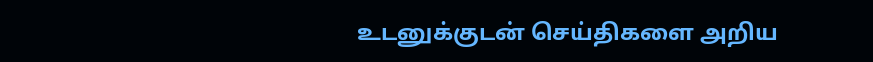உடனுக்குடன் செய்திகளை அறிய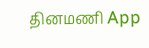தினமணி App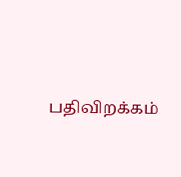பதிவிறக்கம்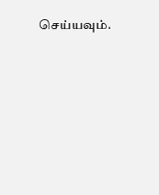செய்யவும்.